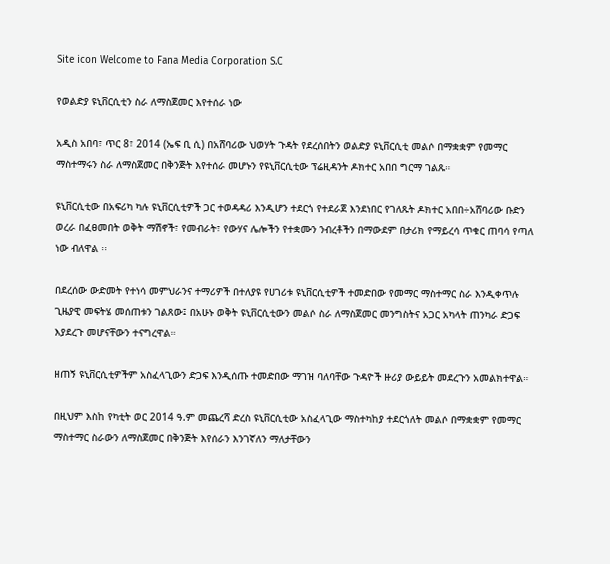Site icon Welcome to Fana Media Corporation S.C

የወልድያ ዩኒቨርሲቲን ስራ ለማስጀመር እየተሰራ ነው

አዲስ አበባ፣ ጥር 8፣ 2014 (ኤፍ ቢ ሲ) በአሸባሪው ህወሃት ጉዳት የደረሰበትን ወልድያ ዩኒቨርሲቲ መልሶ በማቋቋም የመማር ማስተማሩን ስራ ለማስጀመር በቅንጅት እየተሰራ መሆኑን የዩኒቨርሲቲው ፕሬዚዳንት ዶክተር አበበ ግርማ ገልጹ።

ዩኒቨርሲቲው በአፍሪካ ካሉ ዩኒቨርሲቲዎች ጋር ተወዳዳሪ እንዲሆን ተደርጎ የተደራጀ እንደነበር የገለጹት ዶክተር አበበ÷አሸባሪው ቡድን ወረራ በፈፀመበት ወቅት ማሽኖች፣ የመብራት፣ የውሃና ሌሎችን የተቋሙን ንብረቶችን በማውደም በታሪክ የማይረሳ ጥቁር ጠባሳ የጣለ ነው ብለዋል ፡፡

በደረሰው ውድመት የተነሳ መምህራንና ተማሪዎች በተለያዩ የሀገሪቱ ዩኒቨርሲቲዎች ተመድበው የመማር ማስተማር ስራ እንዲቀጥሉ ጊዜያዊ መፍትሄ መሰጠቱን ገልጸው፤ በአሁኑ ወቅት ዩኒቨርሲቲውን መልሶ ስራ ለማስጀመር መንግስትና አጋር አካላት ጠንካራ ድጋፍ እያደረጉ መሆናቸውን ተናግረዋል።

ዘጠኝ ዩኒቨርሲቲዎችም አስፈላጊውን ድጋፍ እንዲሰጡ ተመድበው ማገዝ ባለባቸው ጉዳዮች ዙሪያ ውይይት መደረጉን አመልክተዋል።

በዚህም እስከ የካቲት ወር 2014 ዓ.ም መጨረሻ ድረስ ዩኒቨርሲቲው አስፈላጊው ማስተካከያ ተደርጎለት መልሶ በማቋቋም የመማር ማስተማር ስራውን ለማስጀመር በቅንጅት እየሰራን እንገኛለን ማለታቸውን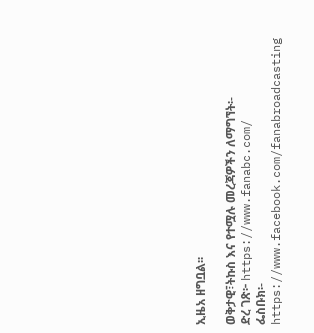ኢዜአ ዘግቧል፡፡

ወቅታዊ፣ትኩስ እና የተሟሉ መረጃዎችን ለማግኘት፡-
ድረ ገጽ፦ https://www.fanabc.com/
ፌስቡክ፡- https://www.facebook.com/fanabroadcasting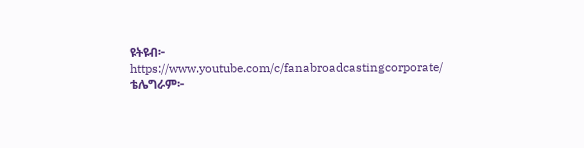ዩትዩብ፦ https://www.youtube.com/c/fanabroadcastingcorporate/
ቴሌግራም፦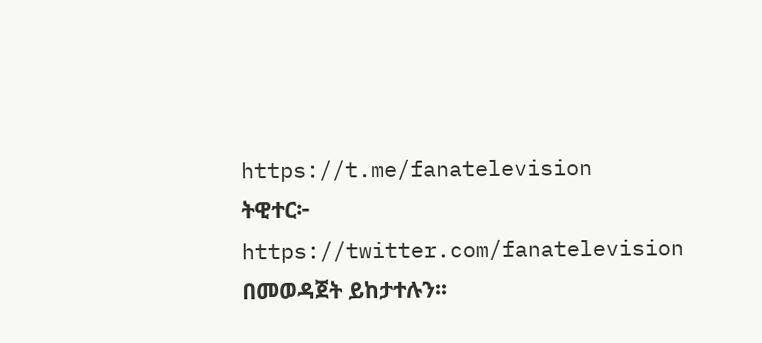https://t.me/fanatelevision
ትዊተር፦ https://twitter.com/fanatelevision በመወዳጀት ይከታተሉን፡፡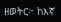ዘወትር፦ ከእኛ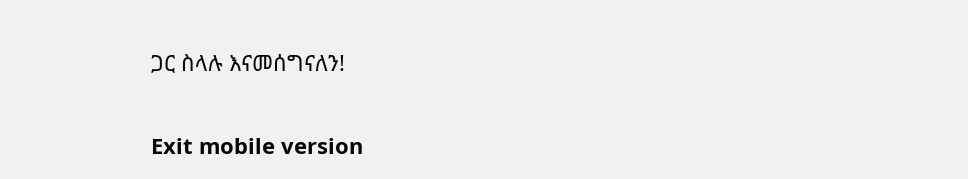ጋር ስላሉ እናመሰግናለን!

Exit mobile version